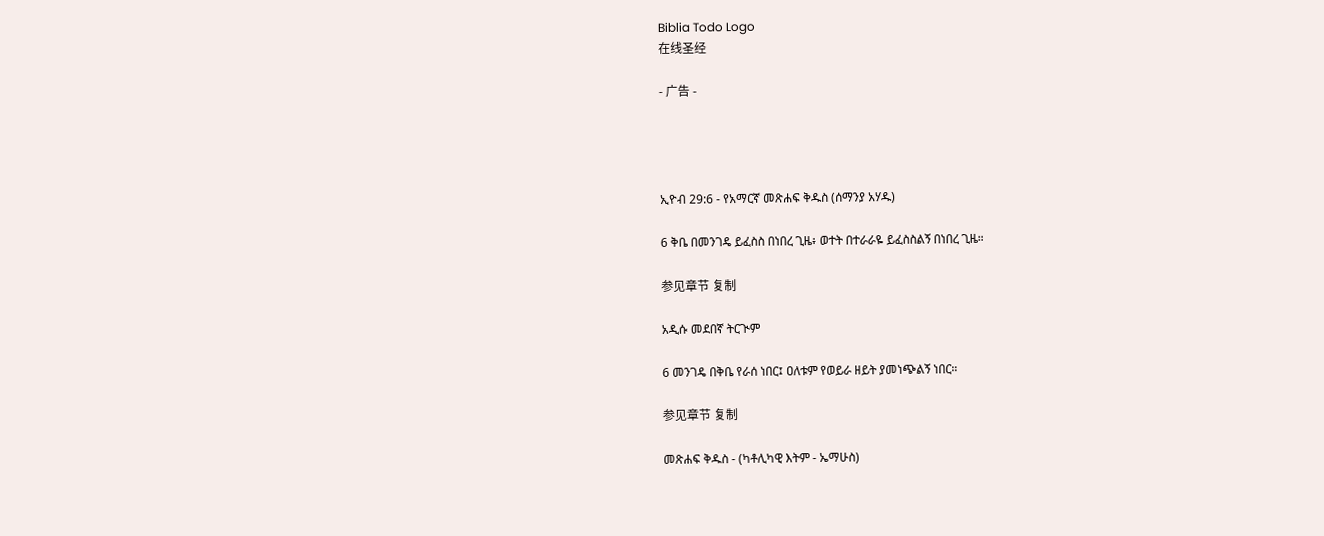Biblia Todo Logo
在线圣经

- 广告 -




ኢዮብ 29:6 - የአማርኛ መጽሐፍ ቅዱስ (ሰማንያ አሃዱ)

6 ቅቤ በመንገዴ ይፈስስ በነበረ ጊዜ፥ ወተት በተራራዬ ይፈስስልኝ በነበረ ጊዜ።

参见章节 复制

አዲሱ መደበኛ ትርጒም

6 መንገዴ በቅቤ የራሰ ነበር፤ ዐለቱም የወይራ ዘይት ያመነጭልኝ ነበር።

参见章节 复制

መጽሐፍ ቅዱስ - (ካቶሊካዊ እትም - ኤማሁስ)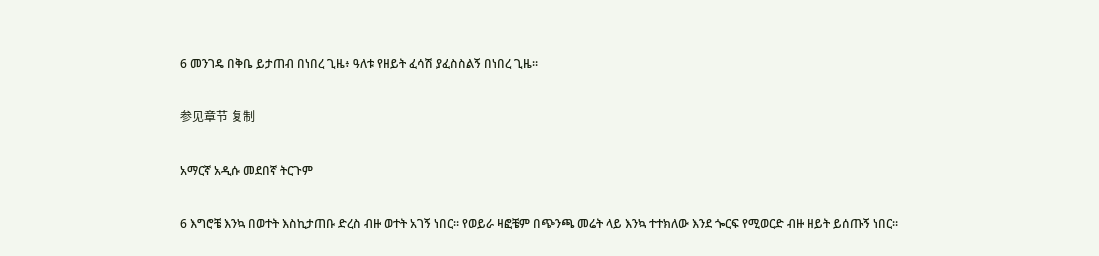6 መንገዴ በቅቤ ይታጠብ በነበረ ጊዜ፥ ዓለቱ የዘይት ፈሳሽ ያፈስስልኝ በነበረ ጊዜ።

参见章节 复制

አማርኛ አዲሱ መደበኛ ትርጉም

6 እግሮቼ እንኳ በወተት እስኪታጠቡ ድረስ ብዙ ወተት አገኝ ነበር። የወይራ ዛፎቼም በጭንጫ መሬት ላይ እንኳ ተተክለው እንደ ጐርፍ የሚወርድ ብዙ ዘይት ይሰጡኝ ነበር።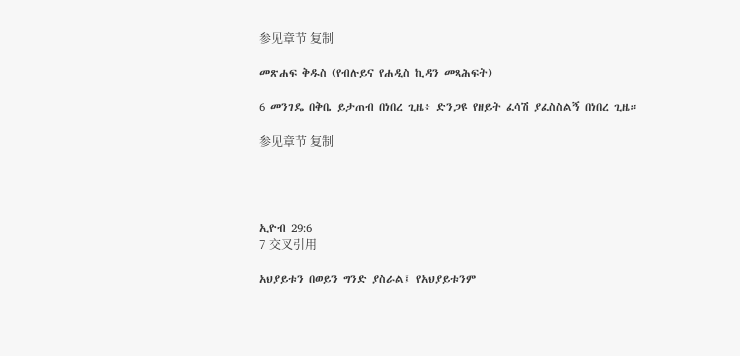参见章节 复制

መጽሐፍ ቅዱስ (የብሉይና የሐዲስ ኪዳን መጻሕፍት)

6 መንገዴ በቅቤ ይታጠብ በነበረ ጊዜ፥ ድንጋዩ የዘይት ፈሳሽ ያፈስስልኝ በነበረ ጊዜ።

参见章节 复制




ኢዮብ 29:6
7 交叉引用

አህያይቱን በወይን ግንድ ያስራል፤ የአህያይቱንም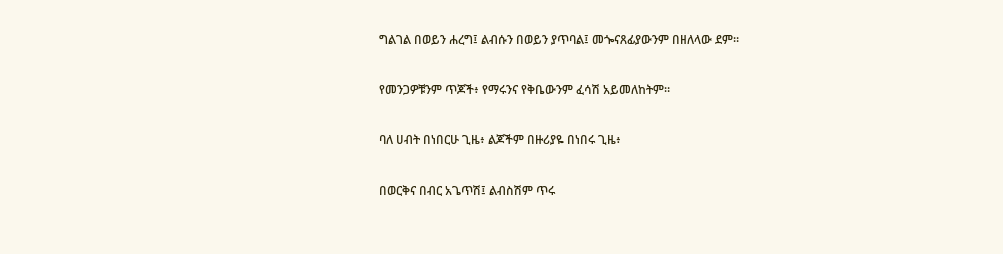ግልገል በወይን ሐረግ፤ ልብሱን በወይን ያጥባል፤ መጐናጸፊያውንም በዘለላው ደም።


የመንጋዎቹንም ጥጆች፥ የማሩንና የቅቤውንም ፈሳሽ አይመለከትም።


ባለ ሀብት በነበርሁ ጊዜ፥ ልጆችም በዙሪያዬ በነበሩ ጊዜ፥


በወርቅና በብር አጌጥሽ፤ ልብስሽም ጥሩ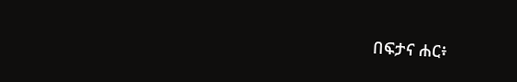በፍታና ሐር፥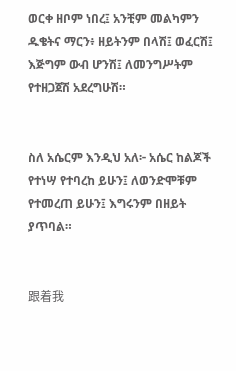ወርቀ ዘቦም ነበረ፤ አንቺም መልካምን ዱቄትና ማርን፥ ዘይትንም በላሽ፤ ወፈርሽ፤ እጅግም ውብ ሆንሽ፤ ለመንግሥትም የተዘጋጀሽ አደረግሁሽ።


ስለ አሴርም እንዲህ አለ፦ አሴር ከልጆች የተነሣ የተባረከ ይሁን፤ ለወንድሞቹም የተመረጠ ይሁን፤ እግሩንም በዘይት ያጥባል።


跟着我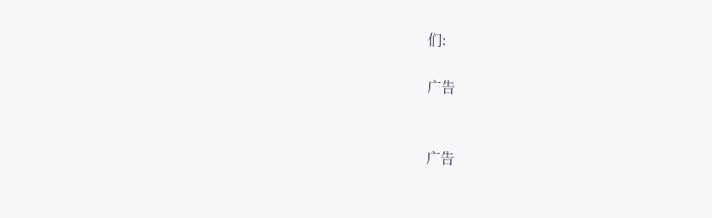们:

广告


广告